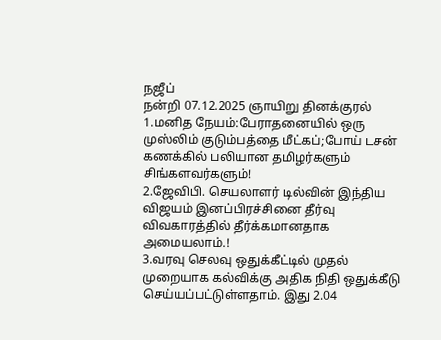நஜீப்
நன்றி 07.12.2025 ஞாயிறு தினக்குரல்
1.மனித நேயம்:பேராதனையில் ஒரு முஸ்லிம் குடும்பத்தை மீட்கப்;போய் டசன் கணக்கில் பலியான தமிழர்களும் சிங்களவர்களும்!
2.ஜேவிபி. செயலாளர் டில்வின் இந்திய விஜயம் இனப்பிரச்சினை தீர்வு விவகாரத்தில் தீர்க்கமானதாக அமையலாம்.!
3.வரவு செலவு ஒதுக்கீட்டில் முதல் முறையாக கல்விக்கு அதிக நிதி ஒதுக்கீடு செய்யப்பட்டுள்ளதாம். இது 2.04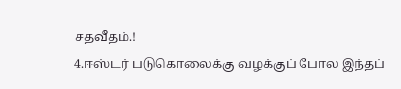சதவீதம்.!
4.ஈஸ்டர் படுகொலைக்கு வழக்குப் போல இந்தப்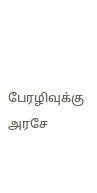பேரழிவுக்கு அரசே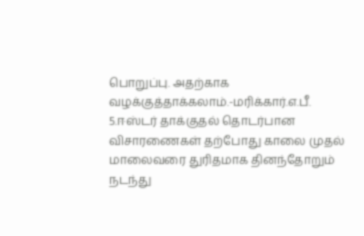பொறுப்பு. அதற்காக வழக்குத்தாக்கலாம்.-மரிக்கார்.எ.பீ.
5.ஈஸ்டர் தாக்குதல் தொடர்பான விசாரணைகள் தற்போது காலை முதல் மாலைவரை துரிதமாக தினந்தோறும் நடந்து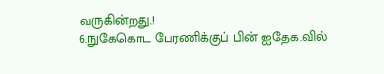வருகின்றது.!
6.நுகேகொட பேரணிக்குப் பின் ஐதேக.வில்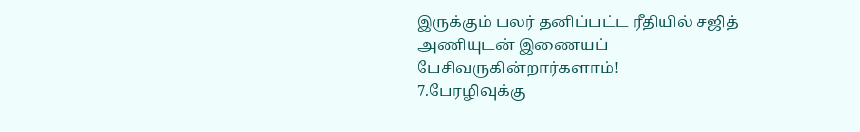இருக்கும் பலர் தனிப்பட்ட ரீதியில் சஜித் அணியுடன் இணையப் பேசிவருகின்றார்களாம்!
7.பேரழிவுக்கு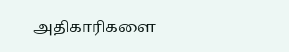அதிகாரிகளை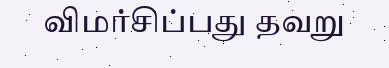விமர்சிப்பது தவறு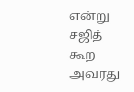என்று சஜித் கூற அவரது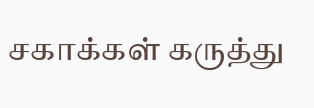சகாக்கள் கருத்து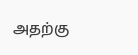அதற்கு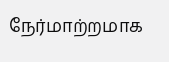நேர்மாற்றமாக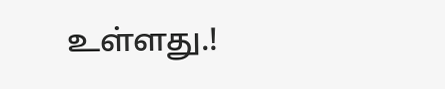உள்ளது.!